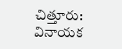చిత్తూరు: వినాయక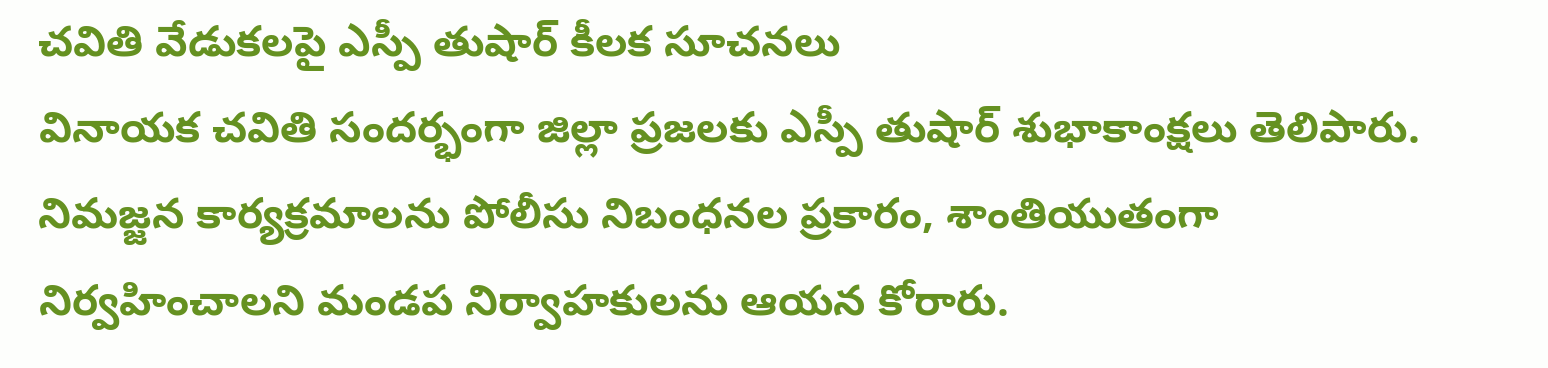చవితి వేడుకలపై ఎస్పీ తుషార్ కీలక సూచనలు
వినాయక చవితి సందర్భంగా జిల్లా ప్రజలకు ఎస్పీ తుషార్ శుభాకాంక్షలు తెలిపారు. నిమజ్జన కార్యక్రమాలను పోలీసు నిబంధనల ప్రకారం, శాంతియుతంగా నిర్వహించాలని మండప నిర్వాహకులను ఆయన కోరారు.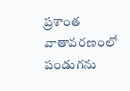ప్రశాంత వాతావరణంలో పండుగను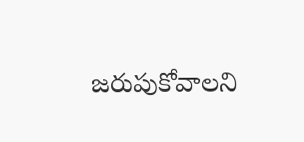జరుపుకోవాలని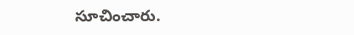సూచించారు.